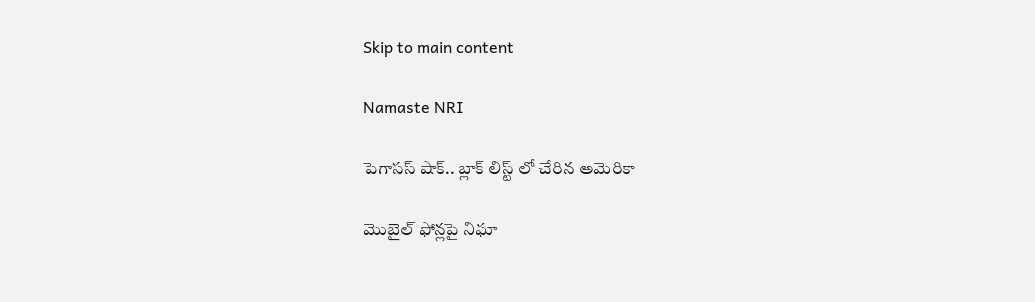Skip to main content

Namaste NRI

పెగాసస్ షాక్.. బ్లాక్ లిస్ట్ లో చేరిన అమెరికా

మొబైల్‌ ఫోన్లపై నిఘా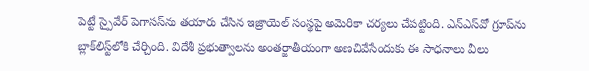పెట్టే స్పైవేర్‌ పెగాసస్‌ను తయారు చేసిన ఇజ్రాయెల్‌ సంస్థపై అమెరికా చర్యలు చేపట్టింది. ఎన్‌ఎస్‌వో గ్రూప్‌ను బ్లాక్‌లిస్ట్‌లోకి చేర్చింది. విదేశీ ప్రభుత్వాలను అంతర్జాతీయంగా అణచివేసేందుకు ఈ సాధనాలు వీలు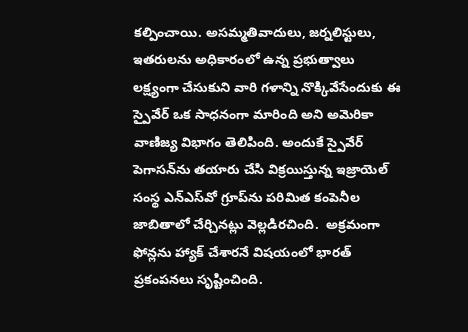కల్పించాయి. అసమ్మతివాదులు, జర్నలిస్టులు, ఇతరులను అధికారంలో ఉన్న ప్రభుత్వాలు లక్ష్యంగా చేసుకుని వారి గళాన్ని నొక్కివేసేందుకు ఈ స్పైవేర్‌ ఒక సాధనంగా మారింది అని అమెరికా వాణిజ్య విభాగం తెలిపింది. అందుకే స్పైవేర్‌ పెగాసన్‌ను తయారు చేసి విక్రయిస్తున్న ఇజ్రాయెల్‌ సంస్థ ఎన్‌ఎస్‌వో గ్రూప్‌ను పరిమిత కంపెనీల జాబితాలో చేర్చినట్లు వెల్లడిరచింది.  అక్రమంగా ఫోన్లను హ్యాక్‌ చేశారనే విషయంలో భారత్‌ ప్రకంపనలు సృష్టించింది.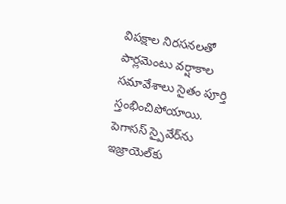విపక్షాల నిరసనలతో పార్లమెంటు వర్షాకాల సమావేశాలు సైతం పూర్తి స్తంభించిపోయాయి. పెగాసస్‌ స్పైవేర్‌ను ఇజ్రాయెల్‌కు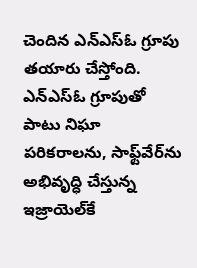చెందిన ఎన్‌ఎస్‌ఓ గ్రూపు తయారు చేస్తోంది. ఎన్‌ఎస్‌ఓ గ్రూపుతో పాటు నిఘా పరికరాలను, సాఫ్ట్‌వేర్‌ను అభివృద్ధి చేస్తున్న ఇజ్రాయెల్‌కే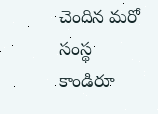చెందిన మరో సంస్థ కాండిరూ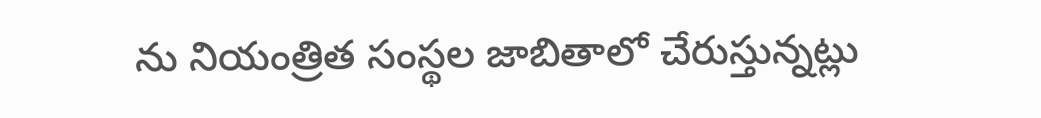ను నియంత్రిత సంస్థల జాబితాలో చేరుస్తున్నట్లు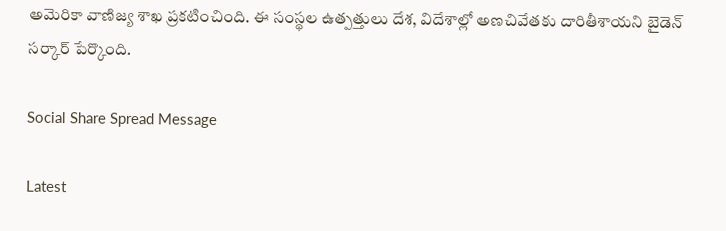అమెరికా వాణిజ్య శాఖ ప్రకటించింది. ఈ సంస్థల ఉత్పత్తులు దేశ, విదేశాల్లో అణచివేతకు దారితీశాయని బైడెన్‌ సర్కార్‌ పేర్కొంది.

Social Share Spread Message

Latest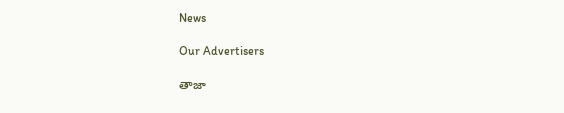News

Our Advertisers

తాజా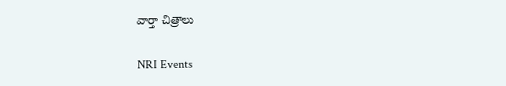వార్తా చిత్రాలు

NRI Events